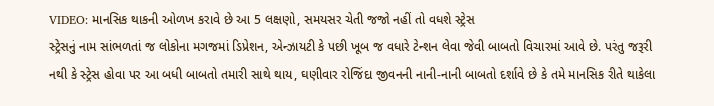VIDEO: માનસિક થાકની ઓળખ કરાવે છે આ 5 લક્ષણો, સમયસર ચેતી જજો નહીં તો વધશે સ્ટ્રેસ
સ્ટ્રેસનું નામ સાંભળતાં જ લોકોના મગજમાં ડિપ્રેશન, એન્ઝાયટી કે પછી ખૂબ જ વધારે ટેન્શન લેવા જેવી બાબતો વિચારમાં આવે છે. પરંતુ જરૂરી નથી કે સ્ટ્રેસ હોવા પર આ બધી બાબતો તમારી સાથે થાય, ઘણીવાર રોજિંદા જીવનની નાની-નાની બાબતો દર્શાવે છે કે તમે માનસિક રીતે થાકેલા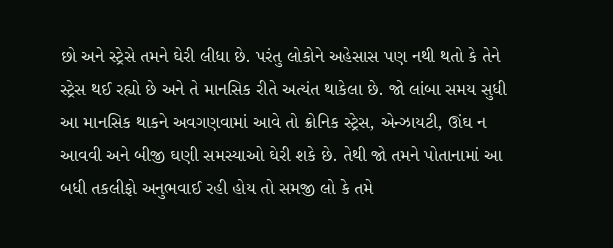છો અને સ્ટ્રેસે તમને ઘેરી લીધા છે. પરંતુ લોકોને અહેસાસ પણ નથી થતો કે તેને સ્ટ્રેસ થઈ રહ્યો છે અને તે માનસિક રીતે અત્યંત થાકેલા છે. જો લાંબા સમય સુધી આ માનસિક થાકને અવગણવામાં આવે તો ક્રોનિક સ્ટ્રેસ, એન્ઝાયટી, ઊંઘ ન આવવી અને બીજી ઘણી સમસ્યાઓ ઘેરી શકે છે. તેથી જો તમને પોતાનામાં આ બધી તકલીફો અનુભવાઈ રહી હોય તો સમજી લો કે તમે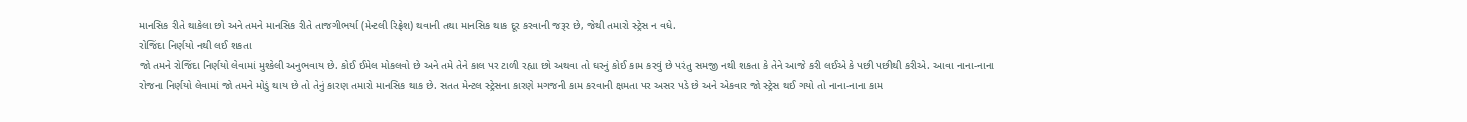માનસિક રીતે થાકેલા છો અને તમને માનસિક રીતે તાજગીભર્યા (મેન્ટલી રિફ્રેશ) થવાની તથા માનસિક થાક દૂર કરવાની જરૂર છે, જેથી તમારો સ્ટ્રેસ ન વધે.
રોજિંદા નિર્ણયો નથી લઈ શકતા
જો તમને રોજિંદા નિર્ણયો લેવામાં મુશ્કેલી અનુભવાય છે. કોઈ ઈમેલ મોકલવો છે અને તમે તેને કાલ પર ટાળી રહ્યા છો અથવા તો ઘરનું કોઈ કામ કરવું છે પરંતુ સમજી નથી શકતા કે તેને આજે કરી લઈએ કે પછી પછીથી કરીએ. આવા નાના-નાના રોજના નિર્ણયો લેવામાં જો તમને મોડું થાય છે તો તેનું કારણ તમારો માનસિક થાક છે. સતત મેન્ટલ સ્ટ્રેસના કારણે મગજની કામ કરવાની ક્ષમતા પર અસર પડે છે અને એકવાર જો સ્ટ્રેસ થઈ ગયો તો નાના-નાના કામ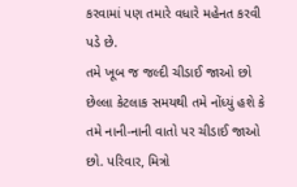કરવામાં પણ તમારે વધારે મહેનત કરવી પડે છે.
તમે ખૂબ જ જલ્દી ચીડાઈ જાઓ છો
છેલ્લા કેટલાક સમયથી તમે નોંધ્યું હશે કે તમે નાની-નાની વાતો પર ચીડાઈ જાઓ છો. પરિવાર, મિત્રો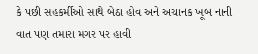કે પછી સહકર્મીઓ સાથે બેઠા હોવ અને અચાનક ખૂબ નાની વાત પણ તમારા મગર પર હાવી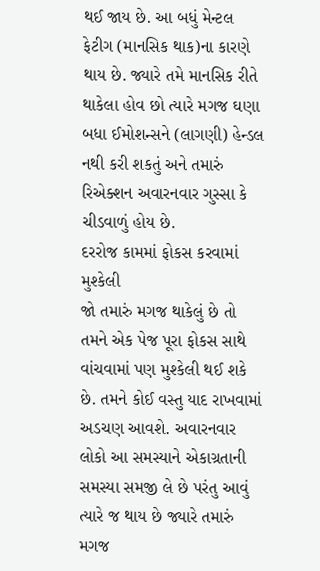થઈ જાય છે. આ બધું મેન્ટલ ફેટીગ (માનસિક થાક)ના કારણે થાય છે. જ્યારે તમે માનસિક રીતે થાકેલા હોવ છો ત્યારે મગજ ઘણા બધા ઈમોશન્સને (લાગણી) હેન્ડલ નથી કરી શકતું અને તમારું રિએક્શન અવારનવાર ગુસ્સા કે ચીડવાળું હોય છે.
દરરોજ કામમાં ફોકસ કરવામાં મુશ્કેલી
જો તમારું મગજ થાકેલું છે તો તમને એક પેજ પૂરા ફોકસ સાથે વાંચવામાં પણ મુશ્કેલી થઈ શકે છે. તમને કોઈ વસ્તુ યાદ રાખવામાં અડચણ આવશે. અવારનવાર લોકો આ સમસ્યાને એકાગ્રતાની સમસ્યા સમજી લે છે પરંતુ આવું ત્યારે જ થાય છે જ્યારે તમારું મગજ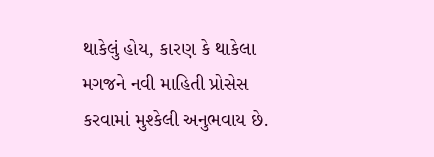થાકેલું હોય, કારણ કે થાકેલા મગજને નવી માહિતી પ્રોસેસ કરવામાં મુશ્કેલી અનુભવાય છે.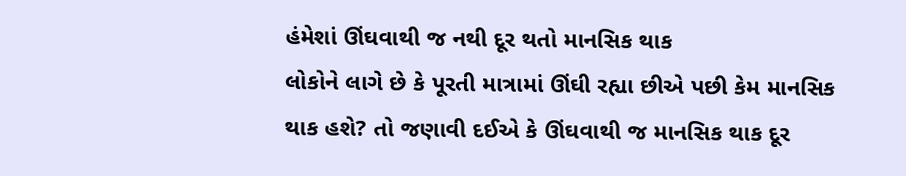હંમેશાં ઊંઘવાથી જ નથી દૂર થતો માનસિક થાક
લોકોને લાગે છે કે પૂરતી માત્રામાં ઊંઘી રહ્યા છીએ પછી કેમ માનસિક થાક હશે? તો જણાવી દઈએ કે ઊંઘવાથી જ માનસિક થાક દૂર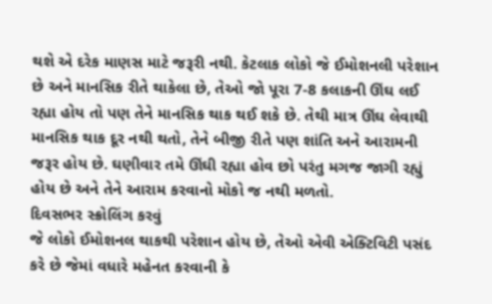થશે એ દરેક માણસ માટે જરૂરી નથી. કેટલાક લોકો જે ઈમોશનલી પરેશાન છે અને માનસિક રીતે થાકેલા છે, તેઓ જો પૂરા 7-8 કલાકની ઊંઘ લઈ રહ્યા હોય તો પણ તેને માનસિક થાક થઈ શકે છે. તેથી માત્ર ઊંઘ લેવાથી માનસિક થાક દૂર નથી થતો, તેને બીજી રીતે પણ શાંતિ અને આરામની જરૂર હોય છે. ઘણીવાર તમે ઊંઘી રહ્યા હોવ છો પરંતુ મગજ જાગી રહ્યું હોય છે અને તેને આરામ કરવાનો મોકો જ નથી મળતો.
દિવસભર સ્ક્રોલિંગ કરવું
જે લોકો ઈમોશનલ થાકથી પરેશાન હોય છે, તેઓ એવી એક્ટિવિટી પસંદ કરે છે જેમાં વધારે મહેનત કરવાની કે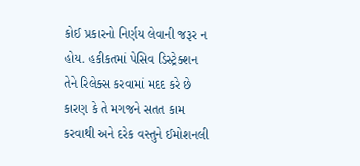કોઈ પ્રકારનો નિર્ણય લેવાની જરૂર ન હોય. હકીકતમાં પેસિવ ડિસ્ટ્રેક્શન તેને રિલેક્સ કરવામાં મદદ કરે છે કારણ કે તે મગજને સતત કામ કરવાથી અને દરેક વસ્તુને ઈમોશનલી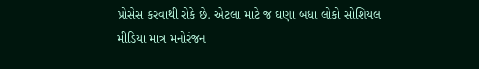પ્રોસેસ કરવાથી રોકે છે. એટલા માટે જ ઘણા બધા લોકો સોશિયલ મીડિયા માત્ર મનોરંજન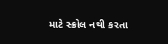માટે સ્ક્રોલ નથી કરતા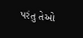પરંતુ તેઓ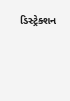ડિસ્ટ્રેક્શન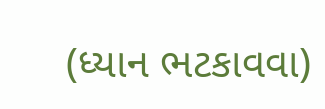(ધ્યાન ભટકાવવા)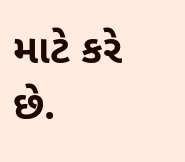માટે કરે છે.